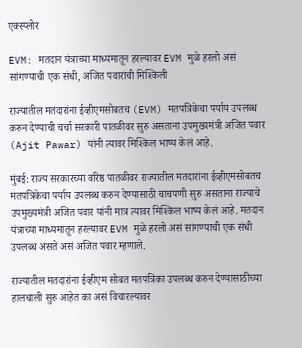एक्स्प्लोर

EVM: मतदान यंत्राच्या माध्यमातून हरल्यावर EVM मुळे हरलो असं सांगण्याची एक संधी, अजित पवारांची मिश्किली

राज्यातील मतदारांना ईव्हीएमसोबतच (EVM) मतपत्रिकेचा पर्याय उपलब्ध करुन देण्याची चर्चा सरकारी पातळीवर सुरु असताना उपमुख्यमंत्री अजित पवार (Ajit Pawar) यांनी त्यावर मिश्किल भाष्य केलं आहे.

मुंबई: राज्य सरकारच्या वरिष्ठ पातळीवर राज्यातील मतदारांना ईव्हीएमसोबतच मतपत्रिकेचा पर्याय उपलब्ध करुन देण्यासाठी चाचपणी सुरु असताना राज्याचे उपमुख्यमंत्री अजित पवार यांनी मात्र त्यावर मिश्किल भाष्य केलं आहे. मतदान यंत्राच्या माध्यमातून हरल्यावर EVM मुळे हरलो असं सांगण्याची एक संधी उपलब्ध असते असं अजित पवार म्हणाले.

राज्यातील मतदारांना ईव्हीएम सोबत मतपत्रिका उपलब्ध करुन देण्यासाठीच्या हालचाली सुरु आहेत का असं विचारल्यावर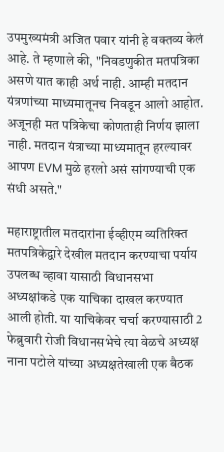उपमुख्यमंत्री अजित पवार यांनी हे वक्तव्य केलं आहे. ते म्हणाले की, "निवडणुकीत मतपत्रिका असणे यात काही अर्थ नाही. आम्ही मतदान यंत्रणांच्या माध्यमातूनच निवडून आलो आहोत. अजूनही मत पत्रिकेचा कोणताही निर्णय झाला नाही. मतदान यंत्राच्या माध्यमातून हरल्यावर आपण EVM मुळे हरलो असं सांगण्याची एक संधी असते."

महाराष्ट्रातील मतदारांना ईव्हीएम व्यतिरिक्त मतपत्रिकेद्वारे देखील मतदान करण्याचा पर्याय उपलब्ध व्हावा यासाठी विधानसभा अध्यक्षांकडे एक याचिका दाखल करण्यात आली होती. या याचिकेवर चर्चा करण्यासाठी 2 फेब्रुवारी रोजी विधानसभेचे त्या वेळचे अध्यक्ष नाना पटोले यांच्या अध्यक्षतेखाली एक बैठक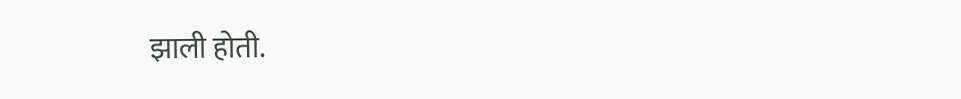झाली होती.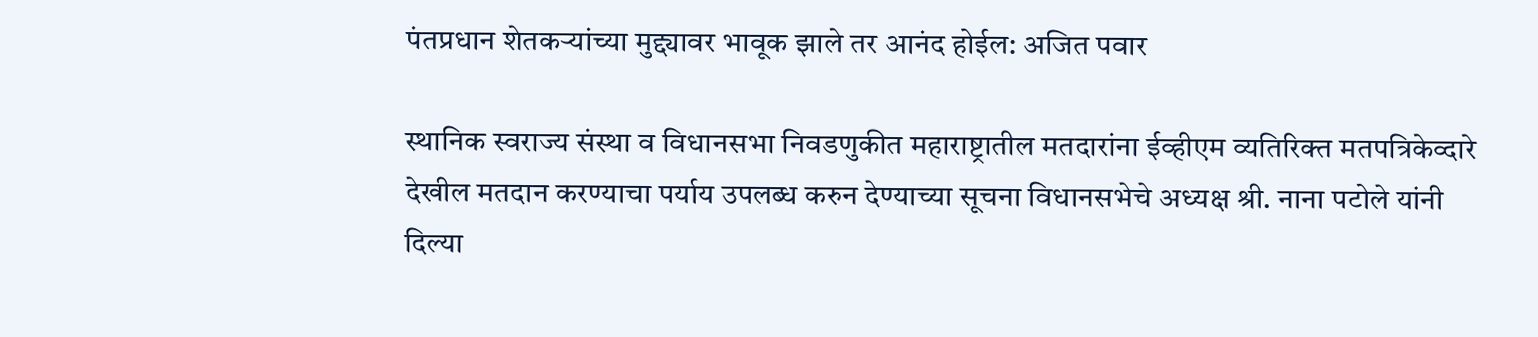पंतप्रधान शेतकऱ्यांच्या मुद्द्यावर भावूक झाले तर आनंद होईल: अजित पवार

स्थानिक स्वराज्य संस्था व विधानसभा निवडणुकीत महाराष्ट्रातील मतदारांना ईव्हीएम व्यतिरिक्त मतपत्रिकेव्दारे देखील मतदान करण्याचा पर्याय उपलब्ध करुन देण्याच्या सूचना विधानसभेचे अध्यक्ष श्री. नाना पटोले यांनी दिल्या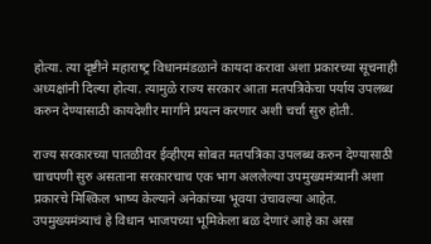होत्या. त्या दृष्टीने महाराष्‍ट्र विधानमंडळाने कायदा करावा अशा प्रकारच्या सूचनाही अध्यक्षांनी दिल्या होत्या. त्यामुळे राज्य सरकार आता मतपत्रिकेचा पर्याय उपलब्ध करुन देण्यासाठी कायदेशीर मार्गाने प्रयत्न करणार अशी चर्चा सुरु होती.

राज्य सरकारच्या पातळीवर ईव्हीएम सोबत मतपत्रिका उपलब्ध करुन देण्यासाठी चाचपणी सुरु असताना सरकारचाच एक भाग अललेल्या उपमुख्यमंत्र्यानी अशा प्रकारचे मिश्किल भाष्य केल्याने अनेकांच्या भूवया उंचावल्या आहेत. उपमुख्यमंत्र्याचं हे विधान भाजपच्या भूमिकेला बळ देणारं आहे का असा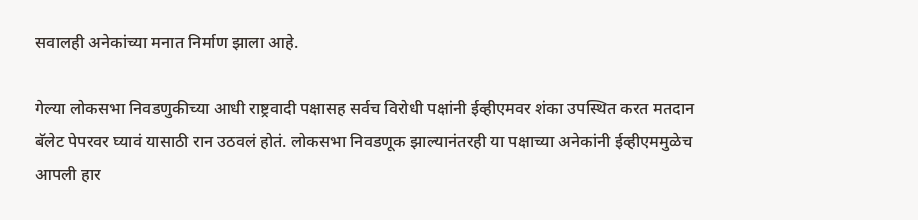सवालही अनेकांच्या मनात निर्माण झाला आहे.

गेल्या लोकसभा निवडणुकीच्या आधी राष्ट्रवादी पक्षासह सर्वच विरोधी पक्षांनी ईव्हीएमवर शंका उपस्थित करत मतदान बॅलेट पेपरवर घ्यावं यासाठी रान उठवलं होतं. लोकसभा निवडणूक झाल्यानंतरही या पक्षाच्या अनेकांनी ईव्हीएममुळेच आपली हार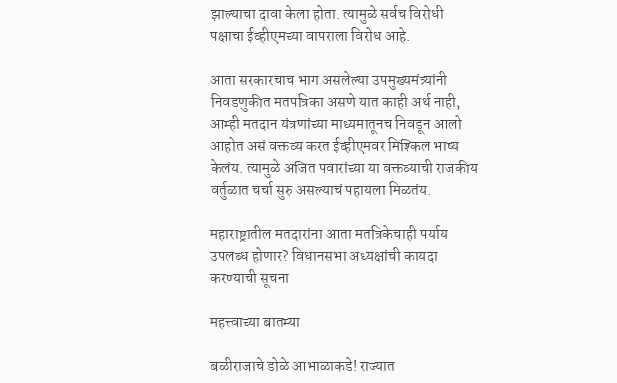झाल्याचा दावा केला होता. त्यामुळे सर्वच विरोधी पक्षाचा ईव्हीएमच्या वापराला विरोध आहे.

आता सरकारचाच भाग असलेल्या उपमुख्यमंत्र्यांनी निवडणुकीत मतपत्रिका असणे यात काही अर्थ नाही, आम्ही मतदान यंत्रणांच्या माध्यमातूनच निवडून आलो आहोत असं वक्तव्य करत ईव्हीएमवर मिश्किल भाष्य केलंय. त्यामुळे अजित पवारांच्या या वक्तव्याची राजकीय वर्तुळात चर्चा सुरु असल्याचं पहायला मिळतंय.

महाराष्ट्रातील मतदारांना आता मतत्रिकेचाही पर्याय उपलब्ध होणार? विधानसभा अध्यक्षांची कायदा करण्याची सूचना

महत्त्वाच्या बातम्या

बळीराजाचे डोळे आभाळाकडे! राज्यात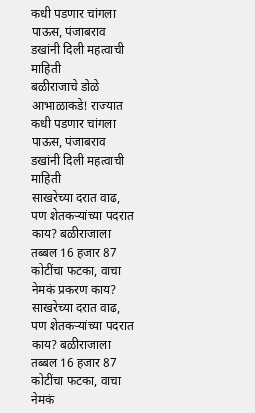कधी पडणार चांगला पाऊस, पंजाबराव डखांनी दिली महत्वाची माहिती
बळीराजाचे डोळे आभाळाकडे! राज्यात कधी पडणार चांगला पाऊस, पंजाबराव डखांनी दिली महत्वाची माहिती
साखरेच्या दरात वाढ, पण शेतकऱ्यांच्या पदरात काय? बळीराजाला तब्बल 16 हजार 87 कोटींचा फटका, वाचा नेमकं प्रकरण काय?
साखरेच्या दरात वाढ, पण शेतकऱ्यांच्या पदरात काय? बळीराजाला तब्बल 16 हजार 87 कोटींचा फटका, वाचा नेमकं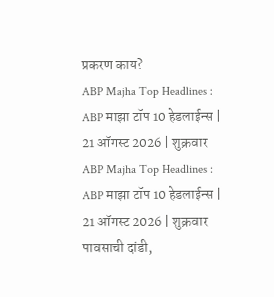प्रकरण काय?
ABP Majha Top Headlines : ABP माझा टॉप 10 हेडलाईन्स | 21 ऑगस्ट 2026 | शुक्रवार
ABP Majha Top Headlines : ABP माझा टॉप 10 हेडलाईन्स | 21 ऑगस्ट 2026 | शुक्रवार
पावसाची दांडी,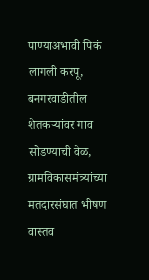पाण्याअभावी पिकं लागली करपू, बनगरवाडीतील शेतकऱ्यांवर गाव सोडण्याची वेळ, ग्रामविकासमंत्र्यांच्या मतदारसंघात भीषण वास्तव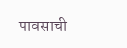पावसाची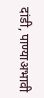दांडी, पाण्याअभावी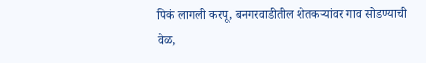पिकं लागली करपू, बनगरवाडीतील शेतकऱ्यांवर गाव सोडण्याची वेळ,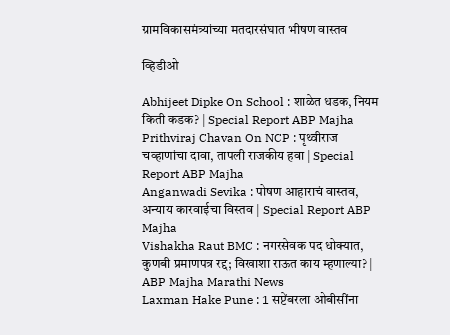ग्रामविकासमंत्र्यांच्या मतदारसंघात भीषण वास्तव

व्हिडीओ

Abhijeet Dipke On School : शाळेत धडक, नियम किती कडक? | Special Report ABP Majha
Prithviraj Chavan On NCP : पृथ्वीराज चव्हाणांचा दावा, तापली राजकीय हवा | Special Report ABP Majha
Anganwadi Sevika : पोषण आहाराचं वास्तव, अन्याय कारवाईचा विस्तव | Special Report ABP Majha
Vishakha Raut BMC : नगरसेवक पद धोक्यात, कुणबी प्रमाणपत्र रद्द; विखाशा राऊत काय म्हणाल्या? | ABP Majha Marathi News
Laxman Hake Pune : 1 सप्टेंबरला ओबीसींना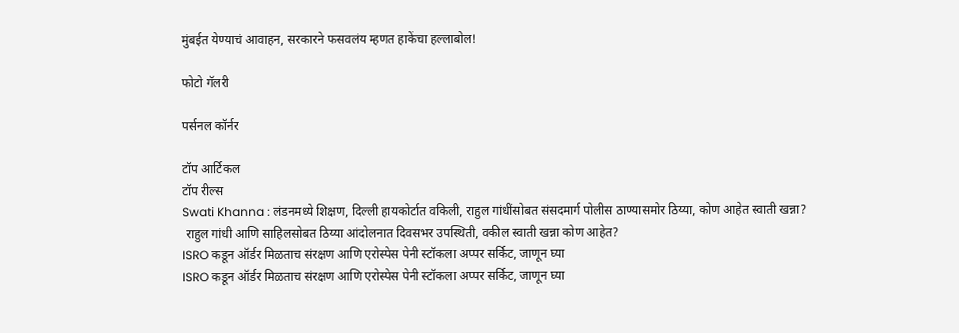मुंबईत येण्याचं आवाहन, सरकारने फसवलंय म्हणत हाकेंचा हल्लाबोल!

फोटो गॅलरी

पर्सनल कॉर्नर

टॉप आर्टिकल
टॉप रील्स
Swati Khanna : लंडनमध्ये शिक्षण, दिल्ली हायकोर्टात वकिली, राहुल गांधींसोबत संसदमार्ग पोलीस ठाण्यासमोर ठिय्या, कोण आहेत स्वाती खन्ना?
 राहुल गांधी आणि साहिलसोबत ठिय्या आंदोलनात दिवसभर उपस्थिती, वकील स्वाती खन्ना कोण आहेत?
ISRO कडून ऑर्डर मिळताच संरक्षण आणि एरोस्पेस पेनी स्टॉकला अप्पर सर्किट, जाणून घ्या
ISRO कडून ऑर्डर मिळताच संरक्षण आणि एरोस्पेस पेनी स्टॉकला अप्पर सर्किट, जाणून घ्या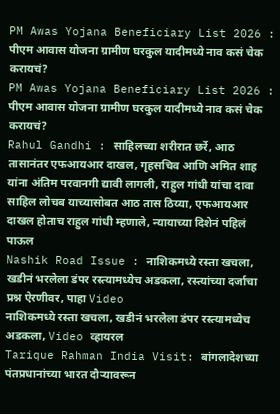PM Awas Yojana Beneficiary List 2026 : पीएम आवास योजना ग्रामीण घरकुल यादीमध्ये नाव कसं चेक करायचं?
PM Awas Yojana Beneficiary List 2026 : पीएम आवास योजना ग्रामीण घरकुल यादीमध्ये नाव कसं चेक करायचं?
Rahul Gandhi : साहिलच्या शरीरात छर्रे, आठ तासानंतर एफआयआर दाखल, गृहसचिव आणि अमित शाह यांना अंतिम परवानगी द्यावी लागली, राहुल गांधी यांचा दावा
साहिल लोचब याच्यासोबत आठ तास ठिय्या, एफआयआर दाखल होताच राहुल गांधी म्हणाले, न्यायाच्या दिशेनं पहिलं पाऊल
Nashik Road Issue : नाशिकमध्ये रस्ता खचला, खडीनं भरलेला डंपर रस्त्यामध्येच अडकला, रस्त्यांच्या दर्जाचा प्रश्न ऐरणीवर, पाहा Video
नाशिकमध्ये रस्ता खचला, खडीनं भरलेला डंपर रस्त्यामध्येच अडकला, Video व्हायरल
Tarique Rahman India Visit: बांगलादेशच्या पंतप्रधानांच्या भारत दौऱ्यावरून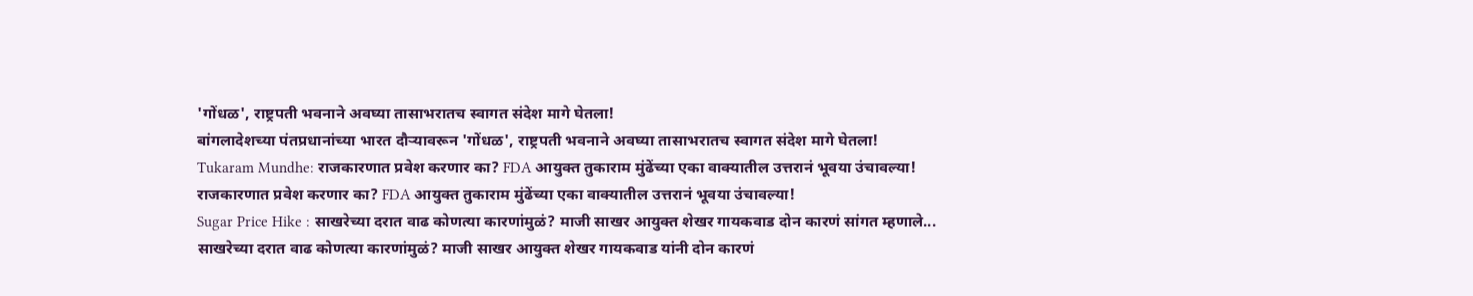'गोंधळ', राष्ट्रपती भवनाने अवघ्या तासाभरातच स्वागत संदेश मागे घेतला!
बांगलादेशच्या पंतप्रधानांच्या भारत दौऱ्यावरून 'गोंधळ', राष्ट्रपती भवनाने अवघ्या तासाभरातच स्वागत संदेश मागे घेतला!
Tukaram Mundhe: राजकारणात प्रवेश करणार का? FDA आयुक्त तुकाराम मुंढेंच्या एका वाक्यातील उत्तरानं भूवया उंचावल्या!
राजकारणात प्रवेश करणार का? FDA आयुक्त तुकाराम मुंढेंच्या एका वाक्यातील उत्तरानं भूवया उंचावल्या!
Sugar Price Hike : साखरेच्या दरात वाढ कोणत्या कारणांमुळं? माजी साखर आयुक्त शेखर गायकवाड दोन कारणं सांगत म्हणाले...
साखरेच्या दरात वाढ कोणत्या कारणांमुळं? माजी साखर आयुक्त शेखर गायकवाड यांनी दोन कारणं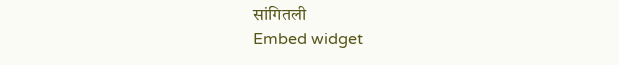सांगितली
Embed widget